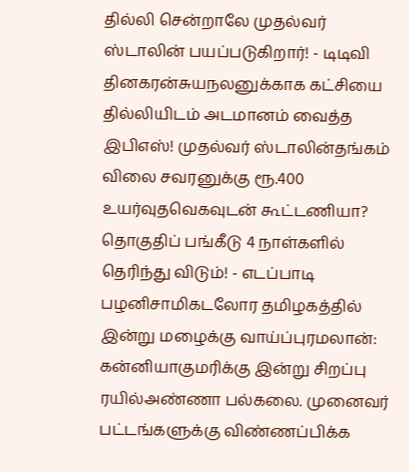தில்லி சென்றாலே முதல்வர் ஸ்டாலின் பயப்படுகிறார்! - டிடிவி தினகரன்சுயநலனுக்காக கட்சியை தில்லியிடம் அடமானம் வைத்த இபிஎஸ்! முதல்வர் ஸ்டாலின்தங்கம் விலை சவரனுக்கு ரூ.400 உயர்வுதவெகவுடன் கூட்டணியா? தொகுதிப் பங்கீடு 4 நாள்களில் தெரிந்து விடும்! - எடப்பாடி பழனிசாமிகடலோர தமிழகத்தில் இன்று மழைக்கு வாய்ப்புரமலான்: கன்னியாகுமரிக்கு இன்று சிறப்பு ரயில்அண்ணா பல்கலை. முனைவர் பட்டங்களுக்கு விண்ணப்பிக்க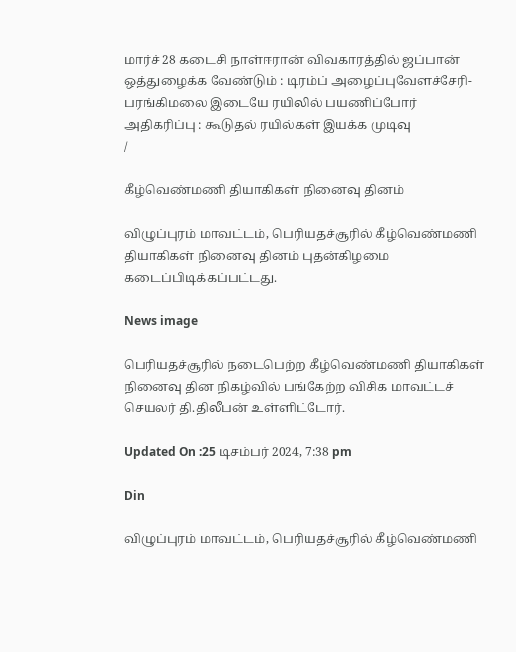மார்ச் 28 கடைசி நாள்ஈரான் விவகாரத்தில் ஜப்பான் ஒத்துழைக்க வேண்டும் : டிரம்ப் அழைப்புவேளச்சேரி-பரங்கிமலை இடையே ரயிலில் பயணிப்போர் அதிகரிப்பு : கூடுதல் ரயில்கள் இயக்க முடிவு
/

கீழ்வெண்மணி தியாகிகள் நினைவு தினம்

விழுப்புரம் மாவட்டம், பெரியதச்சூரில் கீழ்வெண்மணி தியாகிகள் நினைவு தினம் புதன்கிழமை கடைப்பிடிக்கப்பட்டது.

News image

பெரியதச்சூரில் நடைபெற்ற கீழ்வெண்மணி தியாகிகள் நினைவு தின நிகழ்வில் பங்கேற்ற விசிக மாவட்டச் செயலர் தி.திலீபன் உள்ளிட்டோர்.

Updated On :25 டிசம்பர் 2024, 7:38 pm

Din

விழுப்புரம் மாவட்டம், பெரியதச்சூரில் கீழ்வெண்மணி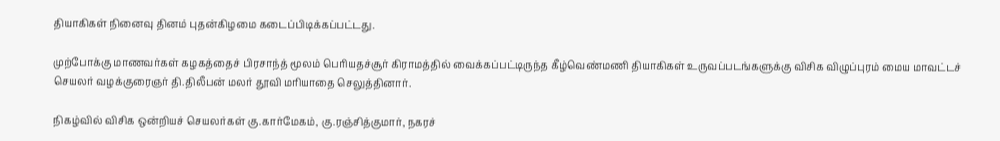தியாகிகள் நினைவு தினம் புதன்கிழமை கடைப்பிடிக்கப்பட்டது.

முற்போக்கு மாணவர்கள் கழகத்தைச் பிரசாந்த் மூலம் பெரியதச்சூர் கிராமத்தில் வைக்கப்பட்டிருந்த கீழ்வெண்மணி தியாகிகள் உருவப்படங்களுக்கு விசிக விழுப்புரம் மைய மாவட்டச் செயலர் வழக்குரைஞர் தி.திலீபன் மலர் தூவி மரியாதை செலுத்தினார்.

நிகழ்வில் விசிக ஒன்றியச் செயலர்கள் கு.கார்மேகம், கு.ரஞ்சித்குமார், நகரச்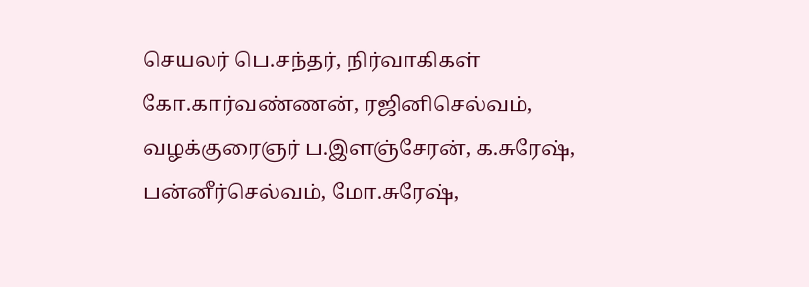செயலர் பெ.சந்தர், நிர்வாகிகள் கோ.கார்வண்ணன், ரஜினிசெல்வம், வழக்குரைஞர் ப.இளஞ்சேரன், க.சுரேஷ், பன்னீர்செல்வம், மோ.சுரேஷ்,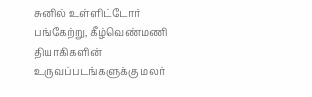சுனில் உள்ளிட்டோர் பங்கேற்று, கீழ்வெண்மணி தியாகிகளின் உருவப்படங்களுக்கு மலர்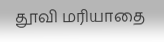தூவி மரியாதை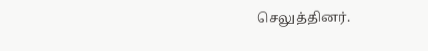செலுத்தினர்.